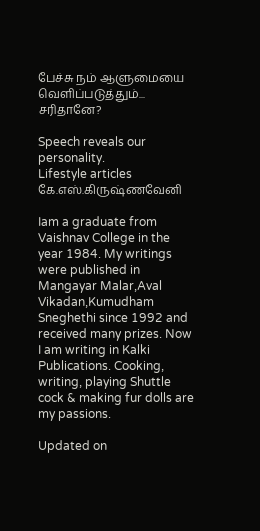பேச்சு நம் ஆளுமையை வெளிப்படுத்தும்... சரிதானே?

Speech reveals our personality.
Lifestyle articles
கே.எஸ்.கிருஷ்ணவேனி

Iam a graduate from Vaishnav College in the year 1984. My writings were published in Mangayar Malar,Aval Vikadan,Kumudham Sneghethi since 1992 and received many prizes. Now I am writing in Kalki Publications. Cooking, writing, playing Shuttle cock & making fur dolls are my passions.

Updated on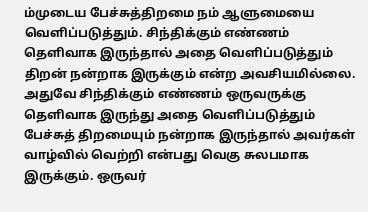ம்முடைய பேச்சுத்திறமை நம் ஆளுமையை வெளிப்படுத்தும். சிந்திக்கும் எண்ணம் தெளிவாக இருந்தால் அதை வெளிப்படுத்தும் திறன் நன்றாக இருக்கும் என்ற அவசியமில்லை. அதுவே சிந்திக்கும் எண்ணம் ஒருவருக்கு தெளிவாக இருந்து அதை வெளிப்படுத்தும் பேச்சுத் திறமையும் நன்றாக இருந்தால் அவர்கள் வாழ்வில் வெற்றி என்பது வெகு சுலபமாக இருக்கும். ஒருவர்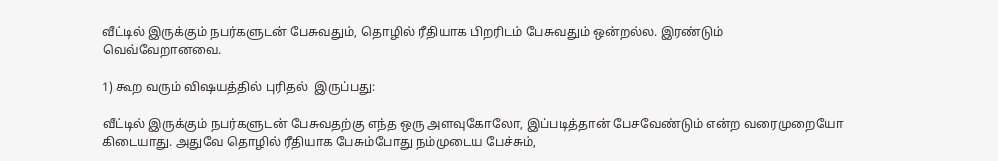வீட்டில் இருக்கும் நபர்களுடன் பேசுவதும், தொழில் ரீதியாக பிறரிடம் பேசுவதும் ஒன்றல்ல. இரண்டும் வெவ்வேறானவை.

1) கூற வரும் விஷயத்தில் புரிதல்  இருப்பது:

வீட்டில் இருக்கும் நபர்களுடன் பேசுவதற்கு எந்த ஒரு அளவுகோலோ, இப்படித்தான் பேசவேண்டும் என்ற வரைமுறையோ கிடையாது. அதுவே தொழில் ரீதியாக பேசும்போது நம்முடைய பேச்சும்,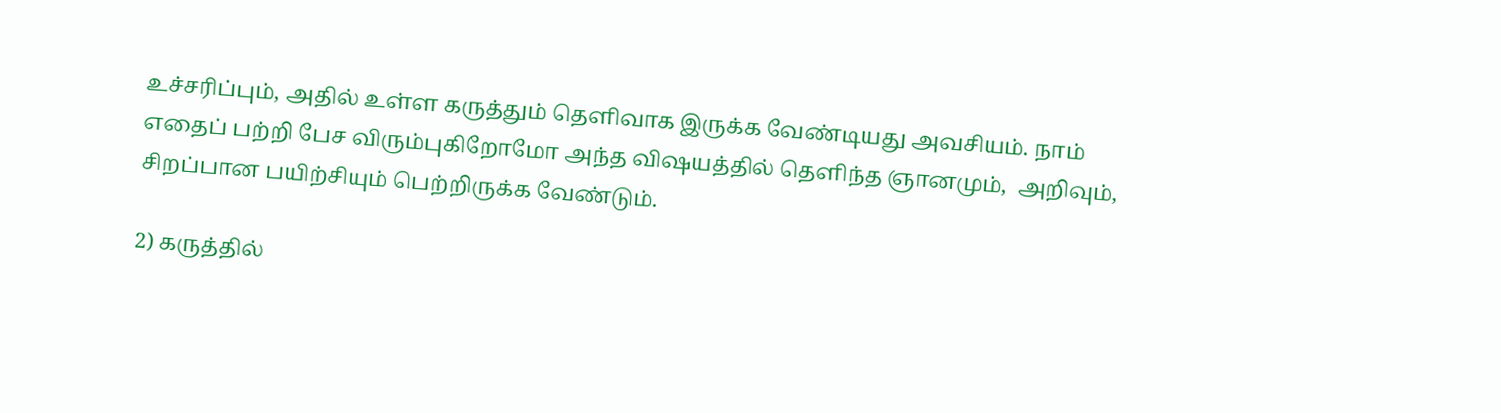உச்சரிப்பும், அதில் உள்ள கருத்தும் தெளிவாக இருக்க வேண்டியது அவசியம். நாம் எதைப் பற்றி பேச விரும்புகிறோமோ அந்த விஷயத்தில் தெளிந்த ஞானமும்,  அறிவும், சிறப்பான பயிற்சியும் பெற்றிருக்க வேண்டும்.

2) கருத்தில்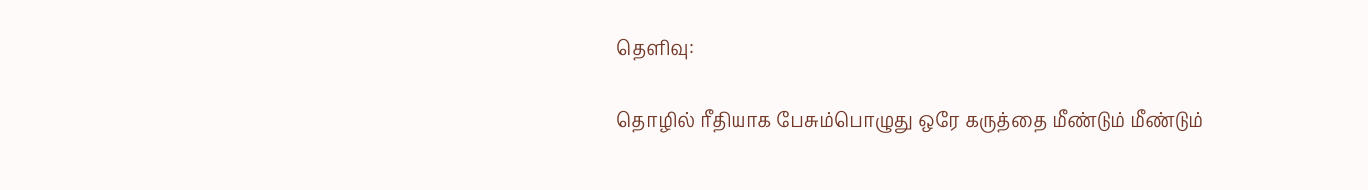தெளிவு:

தொழில் ரீதியாக பேசும்பொழுது ஒரே கருத்தை மீண்டும் மீண்டும்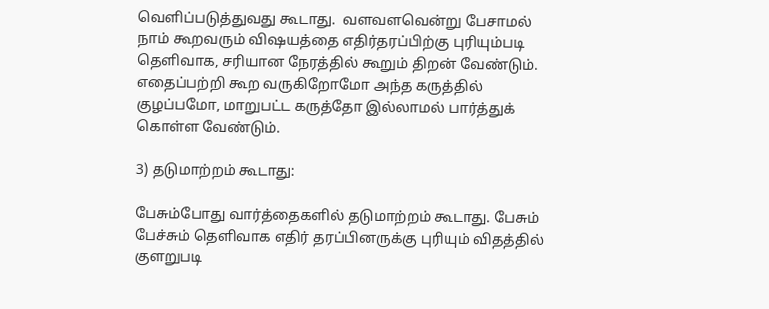வெளிப்படுத்துவது கூடாது.  வளவளவென்று பேசாமல் நாம் கூறவரும் விஷயத்தை எதிர்தரப்பிற்கு புரியும்படி தெளிவாக, சரியான நேரத்தில் கூறும் திறன் வேண்டும். எதைப்பற்றி கூற வருகிறோமோ அந்த கருத்தில் குழப்பமோ, மாறுபட்ட கருத்தோ இல்லாமல் பார்த்துக் கொள்ள வேண்டும்.

3) தடுமாற்றம் கூடாது:

பேசும்போது வார்த்தைகளில் தடுமாற்றம் கூடாது. பேசும் பேச்சும் தெளிவாக எதிர் தரப்பினருக்கு புரியும் விதத்தில் குளறுபடி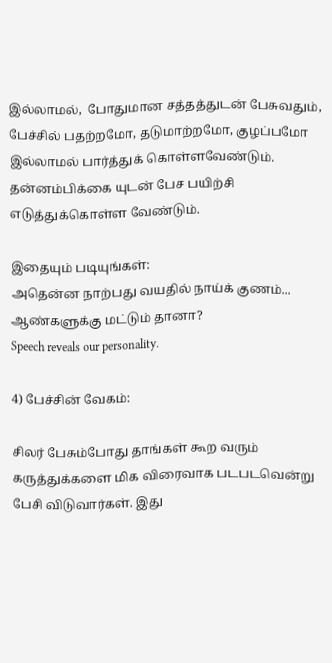இல்லாமல்,  போதுமான சத்தத்துடன் பேசுவதும், பேச்சில் பதற்றமோ, தடுமாற்றமோ, குழப்பமோ இல்லாமல் பார்த்துக் கொள்ளவேண்டும். தன்னம்பிக்கை யுடன் பேச பயிற்சி எடுத்துக்கொள்ள வேண்டும்.

இதையும் படியுங்கள்:
அதென்ன‌ நாற்பது வயதில் நாய்க் குணம்... ஆண்களுக்கு மட்டும் தானா?
Speech reveals our personality.

4) பேச்சின் வேகம்:

சிலர் பேசும்போது தாங்கள் கூற வரும் கருத்துக்களை மிக விரைவாக படபடவென்று பேசி விடுவார்கள். இது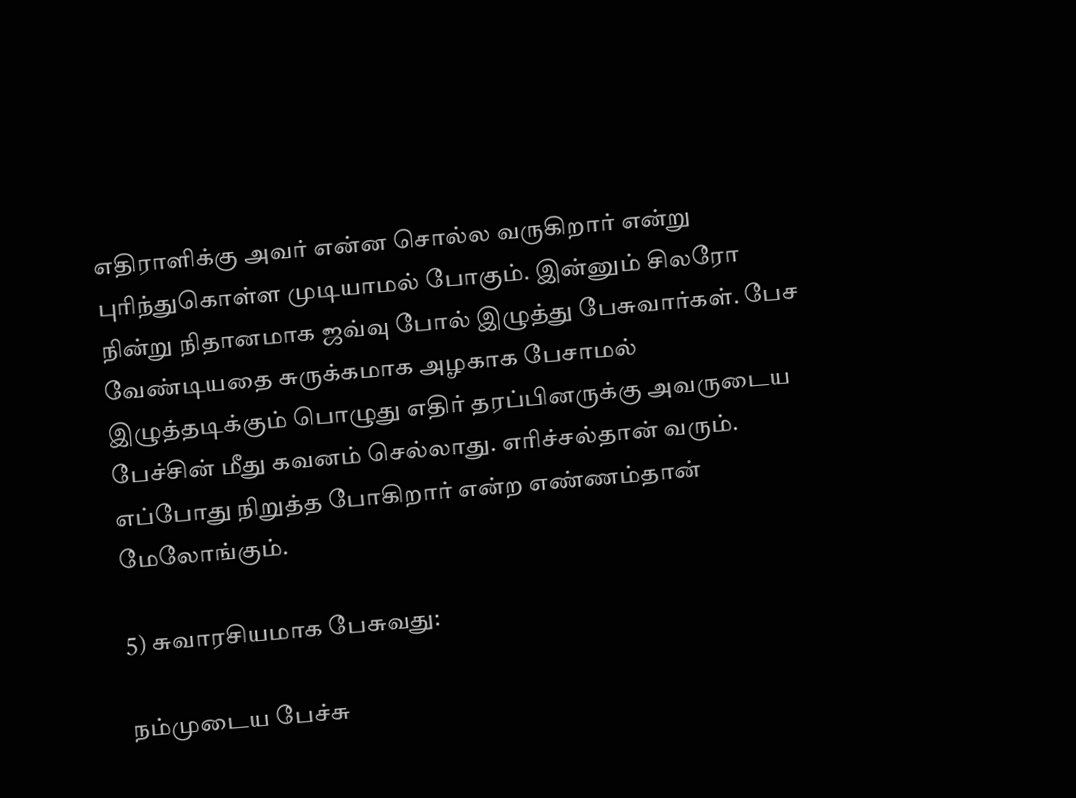எதிராளிக்கு அவர் என்ன சொல்ல வருகிறார் என்று புரிந்துகொள்ள முடியாமல் போகும். இன்னும் சிலரோ நின்று நிதானமாக ஜவ்வு போல் இழுத்து பேசுவார்கள். பேச  வேண்டியதை சுருக்கமாக அழகாக பேசாமல் இழுத்தடிக்கும் பொழுது எதிர் தரப்பினருக்கு அவருடைய பேச்சின் மீது கவனம் செல்லாது. எரிச்சல்தான் வரும். எப்போது நிறுத்த போகிறார் என்ற எண்ணம்தான் மேலோங்கும்.

5) சுவாரசியமாக பேசுவது:

நம்முடைய பேச்சு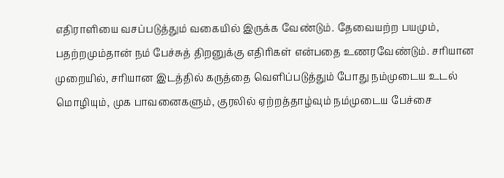எதிராளியை வசப்படுத்தும் வகையில் இருக்க வேண்டும். தேவையற்ற பயமும், பதற்றமும்தான் நம் பேச்சுத் திறனுக்கு எதிரிகள் என்பதை உணரவேண்டும். சரியான முறையில், சரியான இடத்தில் கருத்தை வெளிப்படுத்தும் போது நம்முடைய உடல் மொழியும், முக பாவனைகளும், குரலில் ஏற்றத்தாழ்வும் நம்முடைய பேச்சை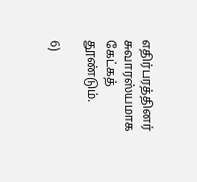எதிர்பரத்தினர் சுவாரஸ்யமாக கேட்கத் தூண்டும்.

6)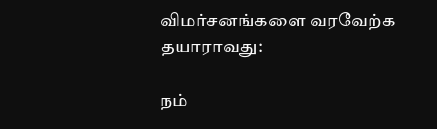விமர்சனங்களை வரவேற்க தயாராவது:

நம்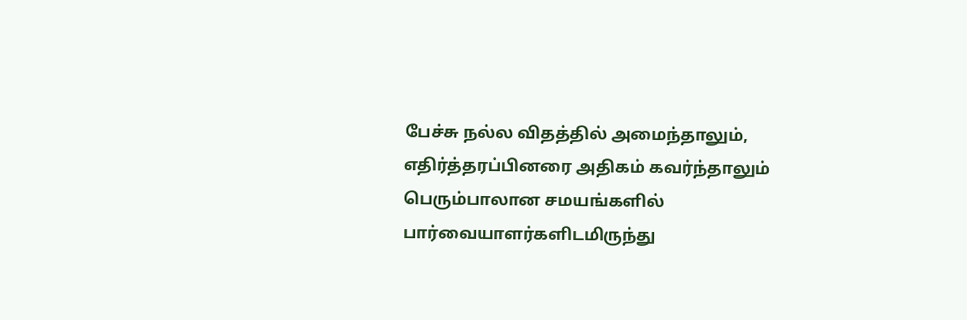பேச்சு நல்ல விதத்தில் அமைந்தாலும், எதிர்த்தரப்பினரை அதிகம் கவர்ந்தாலும் பெரும்பாலான சமயங்களில் பார்வையாளர்களிடமிருந்து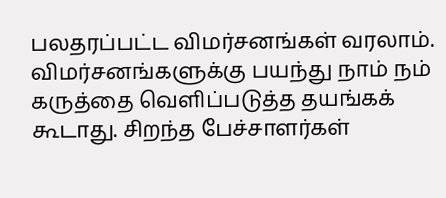பலதரப்பட்ட விமர்சனங்கள் வரலாம். விமர்சனங்களுக்கு பயந்து நாம் நம் கருத்தை வெளிப்படுத்த தயங்கக் கூடாது. சிறந்த பேச்சாளர்கள்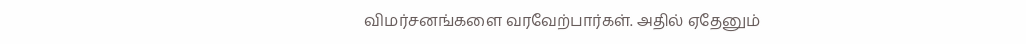விமர்சனங்களை வரவேற்பார்கள். அதில் ஏதேனும்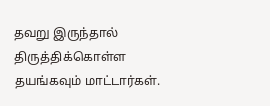தவறு இருந்தால் திருத்திக்கொள்ள தயங்கவும் மாட்டார்கள்.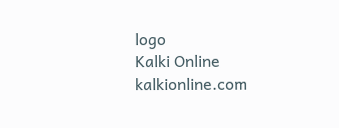logo
Kalki Online
kalkionline.com